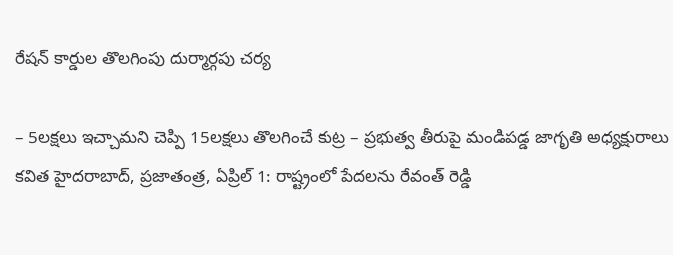రేషన్ కార్డుల తొలగింపు దుర్మార్గపు చర్య

– 5లక్షలు ఇచ్చామని చెప్పి 15లక్షలు తొలగించే కుట్ర – ప్రభుత్వ తీరుపై మండిపడ్డ జాగృతి అధ్యక్షురాలు కవిత హైదరాబాద్, ప్రజాతంత్ర, ఏప్రిల్ 1: రాష్ట్రంలో పేదలను రేవంత్ రెడ్డి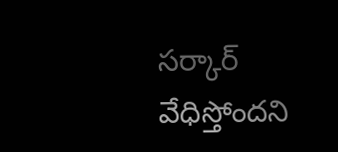సర్కార్ వేధిస్తోందని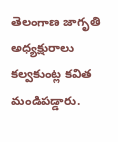తెలంగాణ జాగృతి అధ్యక్షురాలు కల్వకుంట్ల కవిత మండిపడ్డారు.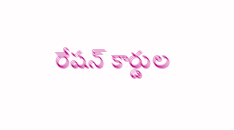రేషన్ కార్డుల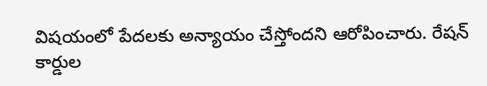విషయంలో పేదలకు అన్యాయం చేస్తోందని ఆరోపించారు. రేషన్ కార్డుల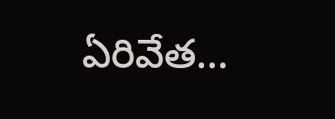ఏరివేత…